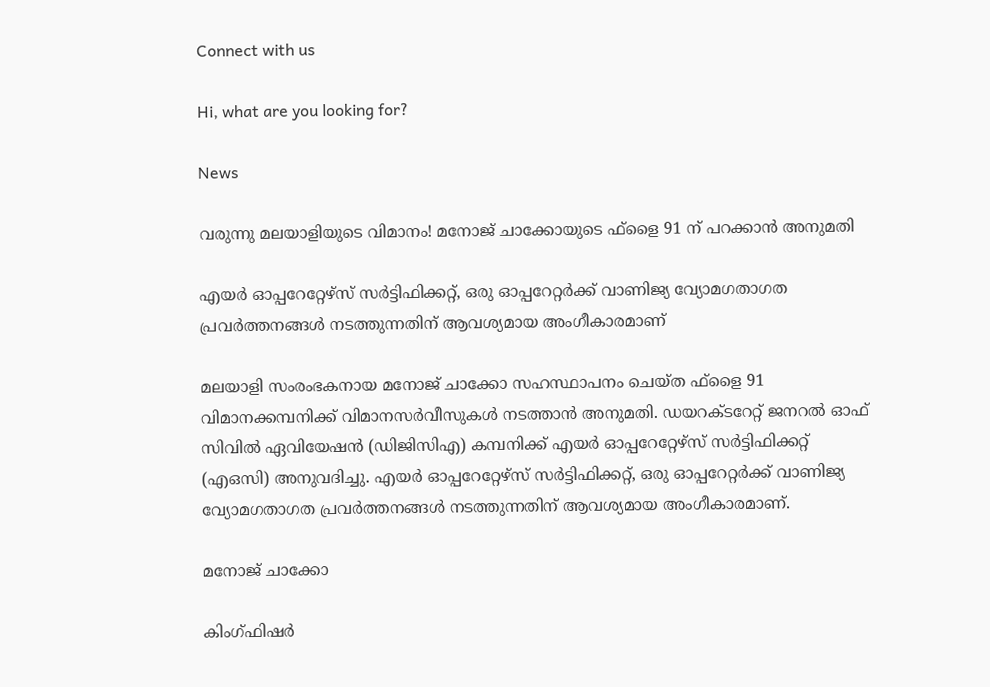Connect with us

Hi, what are you looking for?

News

വരുന്നു മലയാളിയുടെ വിമാനം! മനോജ് ചാക്കോയുടെ ഫ്ളൈ 91 ന് പറക്കാന്‍ അനുമതി

എയര്‍ ഓപ്പറേറ്റേഴ്സ് സര്‍ട്ടിഫിക്കറ്റ്, ഒരു ഓപ്പറേറ്റര്‍ക്ക് വാണിജ്യ വ്യോമഗതാഗത പ്രവര്‍ത്തനങ്ങള്‍ നടത്തുന്നതിന് ആവശ്യമായ അംഗീകാരമാണ്

മലയാളി സംരംഭകനായ മനോജ് ചാക്കോ സഹസ്ഥാപനം ചെയ്ത ഫ്ളൈ 91 വിമാനക്കമ്പനിക്ക് വിമാനസര്‍വീസുകള്‍ നടത്താന്‍ അനുമതി. ഡയറക്ടറേറ്റ് ജനറല്‍ ഓഫ് സിവില്‍ ഏവിയേഷന്‍ (ഡിജിസിഎ) കമ്പനിക്ക് എയര്‍ ഓപ്പറേറ്റേഴ്സ് സര്‍ട്ടിഫിക്കറ്റ് (എഒസി) അനുവദിച്ചു. എയര്‍ ഓപ്പറേറ്റേഴ്സ് സര്‍ട്ടിഫിക്കറ്റ്, ഒരു ഓപ്പറേറ്റര്‍ക്ക് വാണിജ്യ വ്യോമഗതാഗത പ്രവര്‍ത്തനങ്ങള്‍ നടത്തുന്നതിന് ആവശ്യമായ അംഗീകാരമാണ്.

മനോജ് ചാക്കോ

കിംഗ്ഫിഷര്‍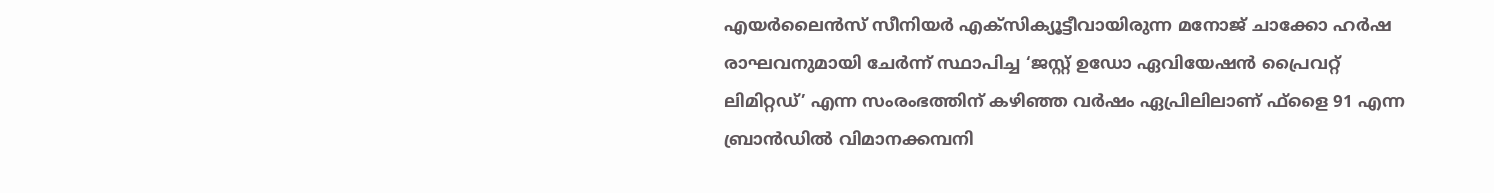എയര്‍ലൈന്‍സ് സീനിയര്‍ എക്സിക്യൂട്ടീവായിരുന്ന മനോജ് ചാക്കോ ഹര്‍ഷ രാഘവനുമായി ചേര്‍ന്ന് സ്ഥാപിച്ച ‘ജസ്റ്റ് ഉഡോ ഏവിയേഷന്‍ പ്രൈവറ്റ് ലിമിറ്റഡ്’ എന്ന സംരംഭത്തിന് കഴിഞ്ഞ വര്‍ഷം ഏപ്രിലിലാണ് ഫ്ളൈ 91 എന്ന ബ്രാന്‍ഡില്‍ വിമാനക്കമ്പനി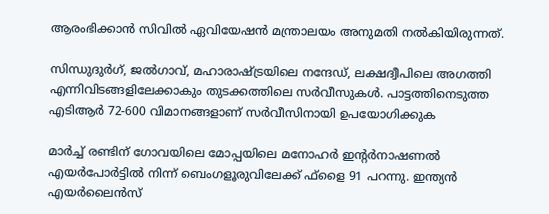ആരംഭിക്കാന്‍ സിവില്‍ ഏവിയേഷന്‍ മന്ത്രാലയം അനുമതി നല്‍കിയിരുന്നത്.

സിന്ധുദുര്‍ഗ്, ജല്‍ഗാവ്, മഹാരാഷ്ട്രയിലെ നന്ദേഡ്, ലക്ഷദ്വീപിലെ അഗത്തി എന്നിവിടങ്ങളിലേക്കാകും തുടക്കത്തിലെ സര്‍വീസുകള്‍. പാട്ടത്തിനെടുത്ത എടിആര്‍ 72-600 വിമാനങ്ങളാണ് സര്‍വീസിനായി ഉപയോഗിക്കുക

മാര്‍ച്ച് രണ്ടിന് ഗോവയിലെ മോപ്പയിലെ മനോഹര്‍ ഇന്റര്‍നാഷണല്‍ എയര്‍പോര്‍ട്ടില്‍ നിന്ന് ബെംഗളൂരുവിലേക്ക് ഫ്ളൈ 91 പറന്നു. ഇന്ത്യന്‍ എയര്‍ലൈന്‍സ്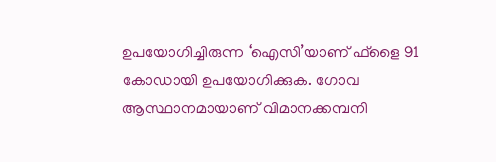ഉപയോഗിച്ചിരുന്ന ‘ഐസി’യാണ് ഫ്ളൈ 91 കോഡായി ഉപയോഗിക്കുക. ഗോവ ആസ്ഥാനമായാണ് വിമാനക്കമ്പനി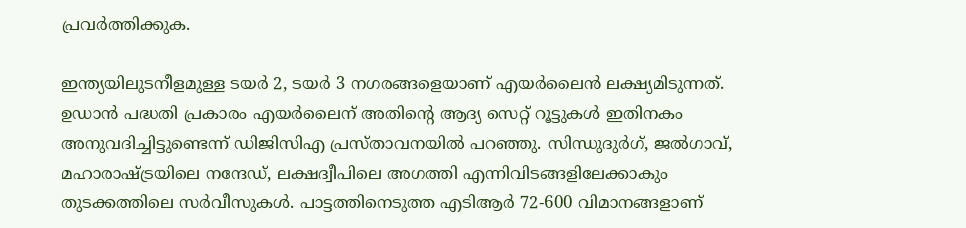പ്രവര്‍ത്തിക്കുക.

ഇന്ത്യയിലുടനീളമുള്ള ടയര്‍ 2, ടയര്‍ 3 നഗരങ്ങളെയാണ് എയര്‍ലൈന്‍ ലക്ഷ്യമിടുന്നത്. ഉഡാന്‍ പദ്ധതി പ്രകാരം എയര്‍ലൈന് അതിന്റെ ആദ്യ സെറ്റ് റൂട്ടുകള്‍ ഇതിനകം അനുവദിച്ചിട്ടുണ്ടെന്ന് ഡിജിസിഎ പ്രസ്താവനയില്‍ പറഞ്ഞു. സിന്ധുദുര്‍ഗ്, ജല്‍ഗാവ്, മഹാരാഷ്ട്രയിലെ നന്ദേഡ്, ലക്ഷദ്വീപിലെ അഗത്തി എന്നിവിടങ്ങളിലേക്കാകും തുടക്കത്തിലെ സര്‍വീസുകള്‍. പാട്ടത്തിനെടുത്ത എടിആര്‍ 72-600 വിമാനങ്ങളാണ്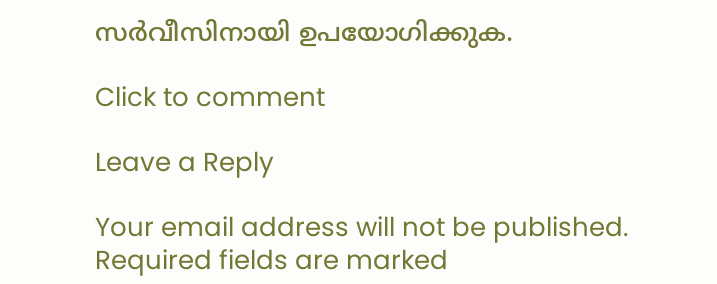സര്‍വീസിനായി ഉപയോഗിക്കുക.

Click to comment

Leave a Reply

Your email address will not be published. Required fields are marked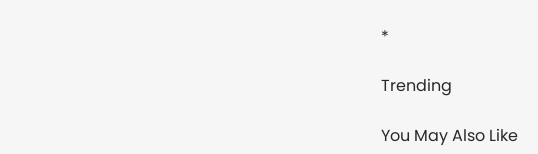*

Trending

You May Also Like